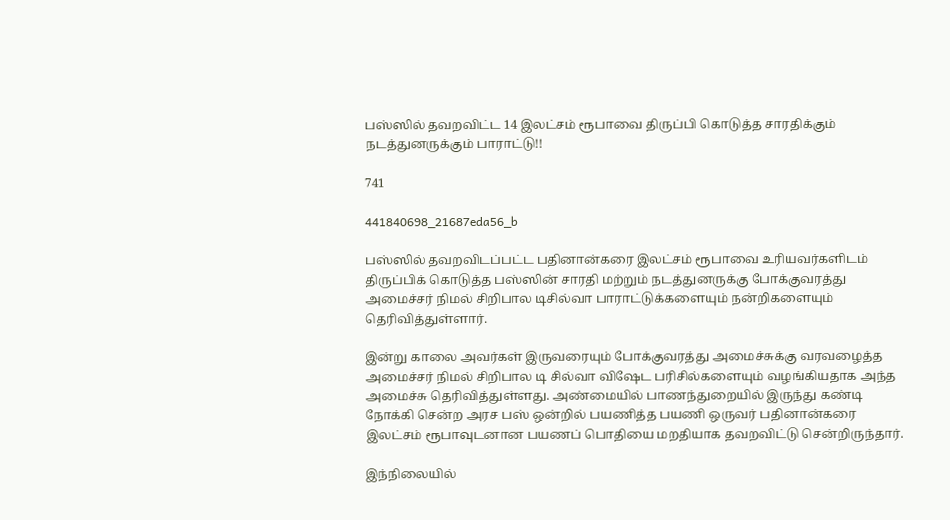பஸ்ஸில் தவறவிட்ட 14 இலட்சம் ரூபாவை திருப்பி கொடுத்த சாரதிக்கும் நடத்துனருக்கும் பாராட்டு!!

741

441840698_21687eda56_b

பஸ்ஸில் தவறவிடப்பட்ட பதினான்கரை இலட்சம் ரூபாவை உரியவர்களிடம் திருப்பிக் கொடுத்த பஸ்ஸின் சாரதி மற்றும் நடத்துனருக்கு போக்குவரத்து அமைச்சர் நிமல் சிறிபால டிசில்வா பாராட்டுக்களையும் நன்றிகளையும் தெரிவித்துள்ளார்.

இன்று காலை அவர்கள் இருவரையும் போக்குவரத்து அமைச்சுக்கு வரவழைத்த அமைச்சர் நிமல் சிறிபால டி சில்வா விஷேட பரிசில்களையும் வழங்கியதாக அந்த அமைச்சு தெரிவித்துள்ளது. அண்மையில் பாணந்துறையில் இருந்து கண்டி நோக்கி சென்ற அரச பஸ் ஒன்றில் பயணித்த பயணி ஒருவர் பதினான்கரை இலட்சம் ரூபாவுடனான பயணப் பொதியை மறதியாக தவறவிட்டு சென்றிருந்தார்.

இந்நிலையில்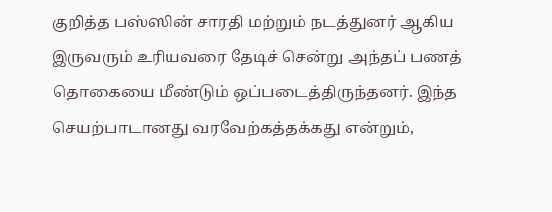குறித்த பஸ்ஸின் சாரதி மற்றும் நடத்துனர் ஆகிய இருவரும் உரியவரை தேடிச் சென்று அந்தப் பணத் தொகையை மீண்டும் ஒப்படைத்திருந்தனர். இந்த செயற்பாடானது வரவேற்கத்தக்கது என்றும்,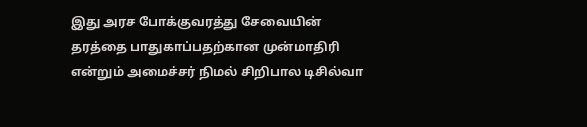இது அரச போக்குவரத்து சேவையின் தரத்தை பாதுகாப்பதற்கான முன்மாதிரி என்றும் அமைச்சர் நிமல் சிறிபால டிசில்வா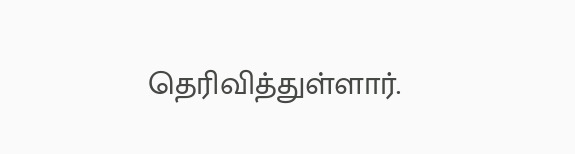தெரிவித்துள்ளார்.